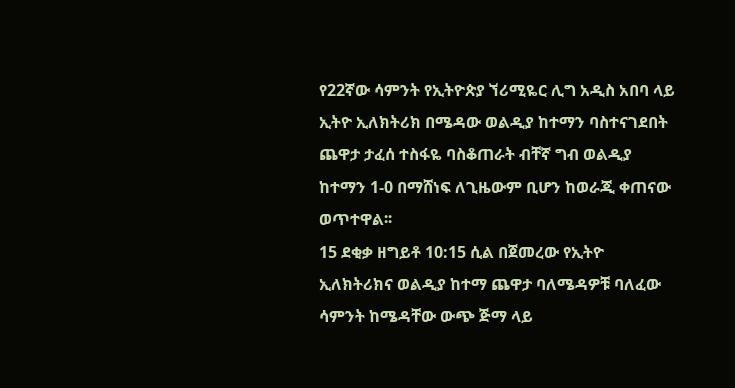የ22ኛው ሳምንት የኢትዮጵያ ኘሪሚዬር ሊግ አዲስ አበባ ላይ ኢትዮ ኢለክትሪክ በሜዳው ወልዲያ ከተማን ባስተናገደበት ጨዋታ ታፈሰ ተስፋዬ ባስቆጠራት ብቸኛ ግብ ወልዲያ ከተማን 1-0 በማሸነፍ ለጊዜውም ቢሆን ከወራጂ ቀጠናው ወጥተዋል፡፡
15 ደቂቃ ዘግይቶ 10:15 ሲል በጀመረው የኢትዮ ኢለክትሪክና ወልዲያ ከተማ ጨዋታ ባለሜዳዎቹ ባለፈው ሳምንት ከሜዳቸው ውጭ ጅማ ላይ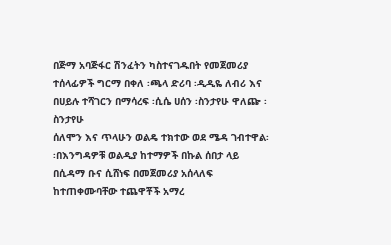በጅማ አባጅፋር ሽንፈትን ካስተናገዱበት የመጀመሪያ ተሰላፊዎች ግርማ በቀለ ፡ጫላ ድሪባ ፡ዲዲዬ ለብሪ እና በሀይሉ ተሻገርን በማሳረፍ ፡ሲሴ ሀሰን ፡ስንታየሁ ዋለጬ ፡ስንታየሁ
ሰለሞን እና ጥላሁን ወልዴ ተክተው ወደ ሜዳ ገብተዋል፡፡በእንግዳዎቹ ወልዲያ ከተማዎች በኩል ሰበታ ላይ በሲዳማ ቡና ሲሸነፍ በመጀመሪያ አሰላለፍ ከተጠቀሙባቸው ተጨዋቾች አማረ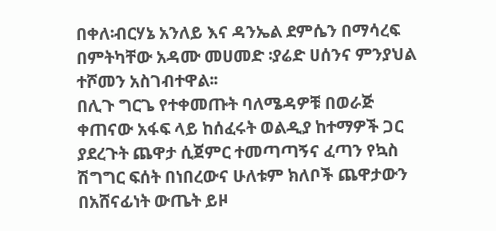በቀለ፡ብርሃኔ አንለይ እና ዳንኤል ደምሴን በማሳረፍ በምትካቸው አዳሙ መሀመድ ፡ያሬድ ሀሰንና ምንያህል ተሾመን አስገብተዋል፡፡
በሊጉ ግርጌ የተቀመጡት ባለሜዳዎቹ በወራጅ ቀጠናው አፋፍ ላይ ከሰፈሩት ወልዲያ ከተማዎች ጋር ያደረጉት ጨዋታ ሲጀምር ተመጣጣኝና ፈጣን የኳስ ሽግግር ፍሰት በነበረውና ሁለቱም ክለቦች ጨዋታውን በአሸናፊነት ውጤት ይዞ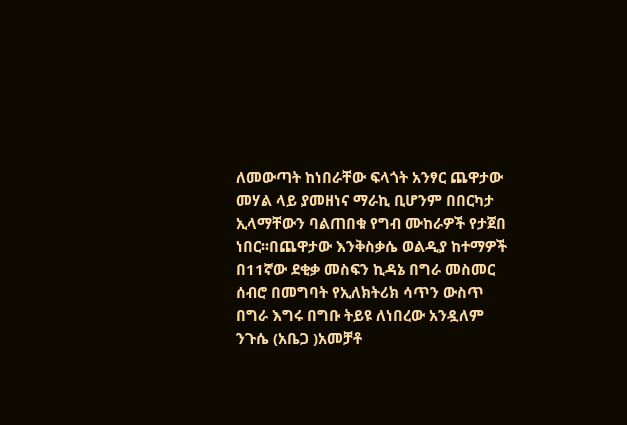ለመውጣት ከነበራቸው ፍላጎት አንፃር ጨዋታው መሃል ላይ ያመዘነና ማራኪ ቢሆንም በበርካታ ኢላማቸውን ባልጠበቁ የግብ ሙከራዎች የታጀበ ነበር፡፡በጨዋታው እንቅስቃሴ ወልዲያ ከተማዎች በ11ኛው ደቂቃ መስፍን ኪዳኔ በግራ መስመር ሰብሮ በመግባት የኢለክትሪክ ሳጥን ውስጥ በግራ እግሩ በግቡ ትይዩ ለነበረው አንዷለም ንጉሴ (አቤጋ )አመቻቶ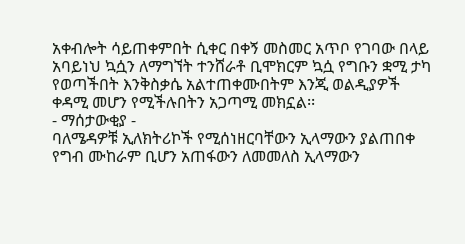አቀብሎት ሳይጠቀምበት ሲቀር በቀኝ መስመር አጥቦ የገባው በላይ አባይነህ ኳሷን ለማግኘት ተንሸራቶ ቢሞክርም ኳሷ የግቡን ቋሚ ታካ የወጣችበት እንቅስቃሴ አልተጠቀሙበትም እንጂ ወልዲያዎች ቀዳሚ መሆን የሚችሉበትን አጋጣሚ መክኗል፡፡
- ማሰታውቂያ -
ባለሜዳዎቹ ኢለክትሪኮች የሚሰነዘርባቸውን ኢላማውን ያልጠበቀ የግብ ሙከራም ቢሆን አጠፋውን ለመመለስ ኢላማውን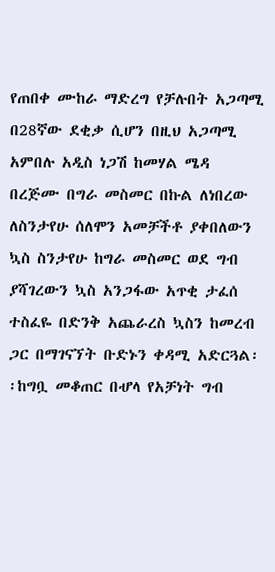የጠበቀ ሙከራ ማድረግ የቻሉበት አጋጣሚ በ28ኛው ደቂቃ ሲሆን በዚህ አጋጣሚ አምበሉ አዲስ ነጋሽ ከመሃል ሜዳ በረጅሙ በግራ መስመር በኩል ለነበረው ለስንታየሁ ሰለሞን አመቻችቶ ያቀበለውን ኳስ ስንታየሁ ከግራ መስመር ወደ ግብ ያሻገረውን ኳስ አንጋፋው አጥቂ ታፈሰ ተስፈዬ በድንቅ አጨራረስ ኳስን ከመረብ ጋር በማገናኘት ቡድኑን ቀዳሚ አድርጓል፡፡ከግቧ መቆጠር በሇላ የአቻነት ግብ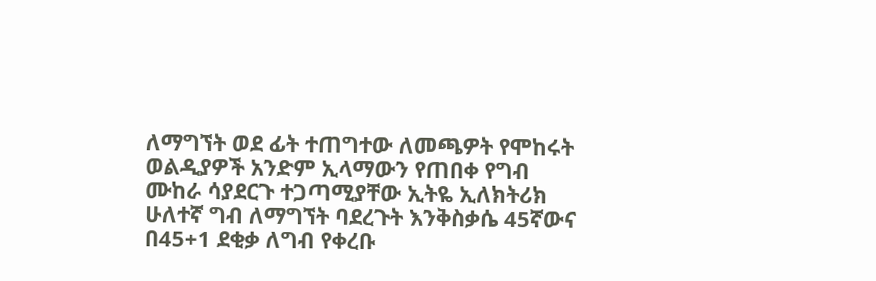ለማግኘት ወደ ፊት ተጠግተው ለመጫዎት የሞከሩት ወልዲያዎች አንድም ኢላማውን የጠበቀ የግብ ሙከራ ሳያደርጉ ተጋጣሚያቸው ኢትዬ ኢለክትሪክ ሁለተኛ ግብ ለማግኘት ባደረጉት እንቅስቃሴ 45ኛውና በ45+1 ደቂቃ ለግብ የቀረቡ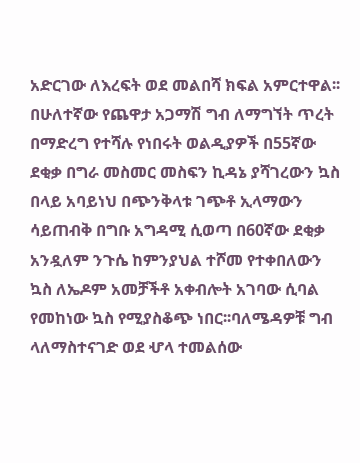አድርገው ለእረፍት ወደ መልበሻ ክፍል አምርተዋል፡፡
በሁለተኛው የጨዋታ አጋማሽ ግብ ለማግኘት ጥረት በማድረግ የተሻሉ የነበሩት ወልዲያዎች በ55ኛው ደቂቃ በግራ መስመር መስፍን ኪዳኔ ያሻገረውን ኳስ በላይ አባይነህ በጭንቅላቱ ገጭቶ ኢላማውን ሳይጠብቅ በግቡ አግዳሚ ሲወጣ በ60ኛው ደቂቃ አንዷለም ንጉሴ ከምንያህል ተሾመ የተቀበለውን ኳስ ለኤዶም አመቻችቶ አቀብሎት አገባው ሲባል የመከነው ኳስ የሚያስቆጭ ነበር፡፡ባለሜዳዎቹ ግብ ላለማስተናገድ ወደ ሇላ ተመልሰው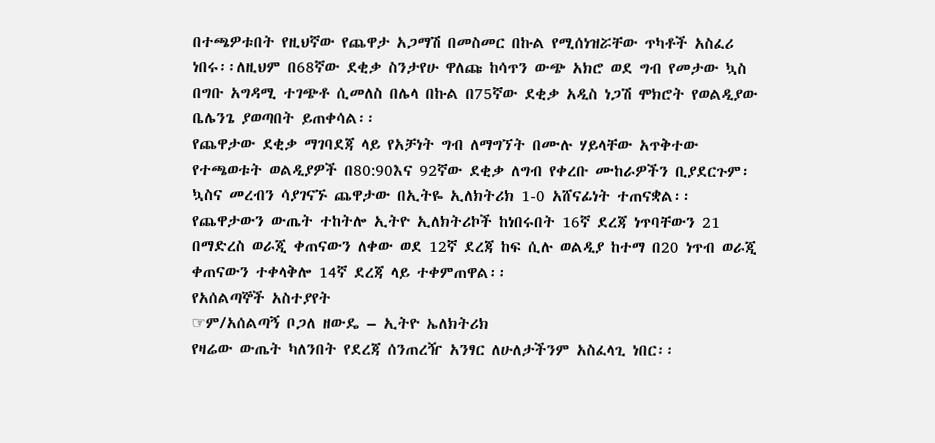በተጫዎቱበት የዚህኛው የጨዋታ አጋማሽ በመስመር በኩል የሚሰነዝሯቸው ጥካቶች አስፈሪ ነበሩ፡፡ለዚህም በ68ኛው ደቂቃ ስንታየሁ ዋለጩ ከሳጥን ውጭ አክሮ ወደ ግብ የመታው ኳስ በግቡ አግዳሚ ተገጭቶ ሲመለስ በሌላ በኩል በ75ኛው ደቂቃ አዲስ ነጋሽ ሞክሮት የወልዲያው ቤሌንጌ ያወጣበት ይጠቀሳል፡፡
የጨዋታው ደቂቃ ማገባደጃ ላይ የአቻነት ግብ ለማግኘት በሙሉ ሃይላቸው አጥቅተው የተጫወቱት ወልዲያዎች በ80:90እና 92ኛው ደቂቃ ለግብ የቀረቡ ሙከራዎችን ቢያደርጉም፡ኳስና መረብን ሳያገናኙ ጨዋታው በኢትዬ ኢለክትሪክ 1-0 አሸናፊነት ተጠናቋል፡፡
የጨዋታውን ውጤት ተከትሎ ኢትዮ ኢለክትሪኮች ከነበሩበት 16ኛ ደረጃ ነጥባቸውን 21 በማድረስ ወራጂ ቀጠናውን ለቀው ወደ 12ኛ ደረጃ ከፍ ሲሉ ወልዲያ ከተማ በ20 ነጥብ ወራጂ ቀጠናውን ተቀላቅሎ 14ኛ ደረጃ ላይ ተቀምጠዋል፡፡
የአሰልጣኞች አስተያየት
☞ም/አሰልጣኝ ቦጋለ ዘውዴ – ኢትዮ ኤለክትሪክ
የዛሬው ውጤት ካለንበት የደረጃ ሰንጠረዥ አንፃር ለሁለታችንም አስፈላጊ ነበር፡፡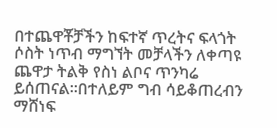በተጨዋቾቻችን ከፍተኛ ጥረትና ፍላጎት ሶስት ነጥብ ማግኘት መቻላችን ለቀጣዩ ጨዋታ ትልቅ የስነ ልቦና ጥንካሬ ይሰጠናል፡፡በተለይም ግብ ሳይቆጠረብን ማሸነፍ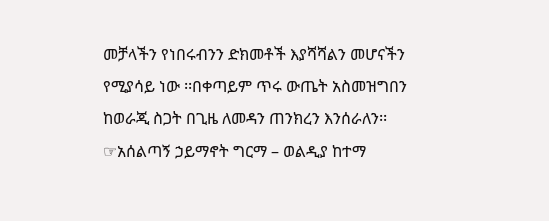መቻላችን የነበሩብንን ድክመቶች እያሻሻልን መሆናችን የሚያሳይ ነው ፡፡በቀጣይም ጥሩ ውጤት አስመዝግበን ከወራጂ ስጋት በጊዜ ለመዳን ጠንክረን እንሰራለን፡፡
☞አሰልጣኝ ኃይማኖት ግርማ – ወልዲያ ከተማ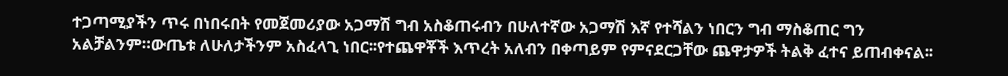ተጋጣሚያችን ጥሩ በነበሩበት የመጀመሪያው አጋማሽ ግብ አስቆጠሩብን በሁለተኛው አጋማሽ እኛ የተሻልን ነበርን ግብ ማስቆጠር ግን አልቻልንም።ውጤቱ ለሁለታችንም አስፈላጊ ነበር፡፡የተጨዋቾች እጥረት አለብን በቀጣይም የምናደርጋቸው ጨዋታዎች ትልቅ ፈተና ይጠብቀናል፡፡